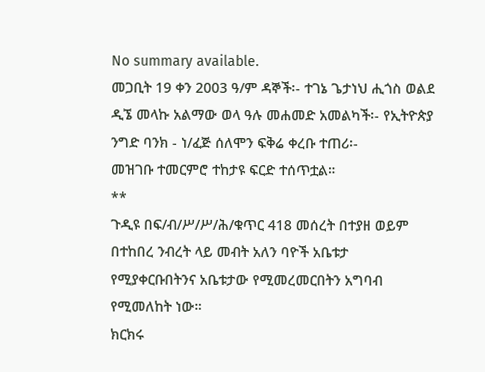No summary available.
መጋቢት 19 ቀን 2003 ዓ/ም ዳኞች፡- ተገኔ ጌታነህ ሒጎስ ወልደ ዲኜ መላኩ አልማው ወላ ዓሉ መሐመድ አመልካች፡- የኢትዮጵያ ንግድ ባንክ - ነ/ፈጅ ሰለሞን ፍቅሬ ቀረቡ ተጠሪ፡-
መዝገቡ ተመርምሮ ተከታዩ ፍርድ ተሰጥቷል።
**
ጉዲዩ በፍ/ብ/ሥ/ሥ/ሕ/ቁጥር 418 መሰረት በተያዘ ወይም በተከበረ ንብረት ላይ መብት አለን ባዮች አቤቱታ የሚያቀርቡበትንና አቤቱታው የሚመረመርበትን አግባብ የሚመለከት ነው።
ክርክሩ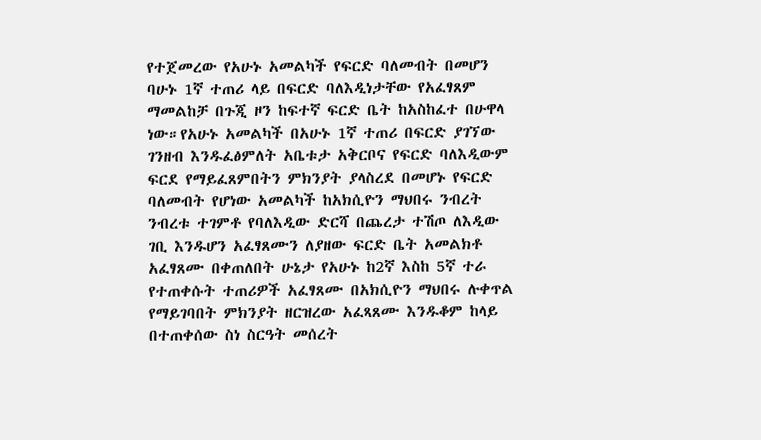የተጀመረው የአሁኑ አመልካች የፍርድ ባለመብት በመሆን ባሁኑ 1ኛ ተጠሪ ላይ በፍርድ ባለእዲነታቸው የአፈፃጸም ማመልከቻ በጉጂ ዞን ከፍተኛ ፍርድ ቤት ከአስከፈተ በሁዋላ ነው።የአሁኑ አመልካች በአሁኑ 1ኛ ተጠሪ በፍርድ ያገኘው ገንዘብ እንዱፈፅምለት አቤቱታ አቅርቦና የፍርድ ባለእዲውም ፍርደ የማይፈጸምበትን ምክንያት ያላስረደ በመሆኑ የፍርድ ባለመብት የሆነው አመልካች ከአክሲዮን ማህበሩ ንብረት ንብረቱ ተገምቶ የባለእዲው ድርሻ በጨረታ ተሽጦ ለእዲው ገቢ እንዱሆን አፈፃጸሙን ለያዘው ፍርድ ቤት አመልክቶ አፈፃጸሙ በቀጠለበት ሁኔታ የአሁኑ ከ2ኛ እስከ 5ኛ ተራ የተጠቀሱት ተጠሪዎች አፈፃጸሙ በአክሲዮን ማህበሩ ሉቀጥል የማይገባበት ምክንያት ዘርዝረው አፈጻጸሙ እንዱቆም ከላይ በተጠቀሰው ስነ ስርዓት መሰረት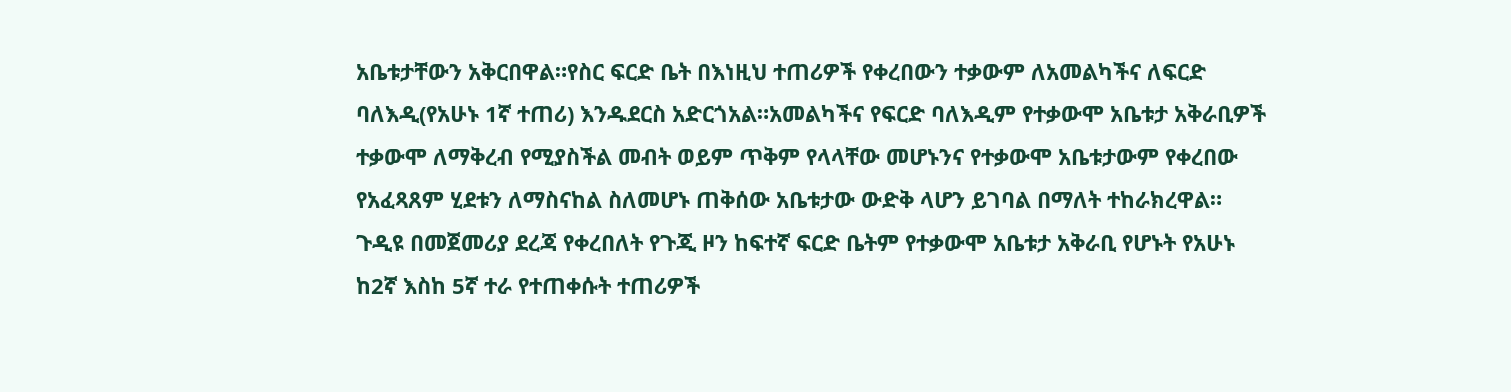አቤቱታቸውን አቅርበዋል።የስር ፍርድ ቤት በእነዚህ ተጠሪዎች የቀረበውን ተቃውም ለአመልካችና ለፍርድ ባለእዲ(የአሁኑ 1ኛ ተጠሪ) እንዱደርስ አድርጎአል።አመልካችና የፍርድ ባለእዲም የተቃውሞ አቤቱታ አቅራቢዎች ተቃውሞ ለማቅረብ የሚያስችል መብት ወይም ጥቅም የላላቸው መሆኑንና የተቃውሞ አቤቱታውም የቀረበው የአፈጻጸም ሂደቱን ለማስናከል ስለመሆኑ ጠቅሰው አቤቱታው ውድቅ ላሆን ይገባል በማለት ተከራክረዋል።
ጉዲዩ በመጀመሪያ ደረጃ የቀረበለት የጉጂ ዞን ከፍተኛ ፍርድ ቤትም የተቃውሞ አቤቱታ አቅራቢ የሆኑት የአሁኑ ከ2ኛ እስከ 5ኛ ተራ የተጠቀሱት ተጠሪዎች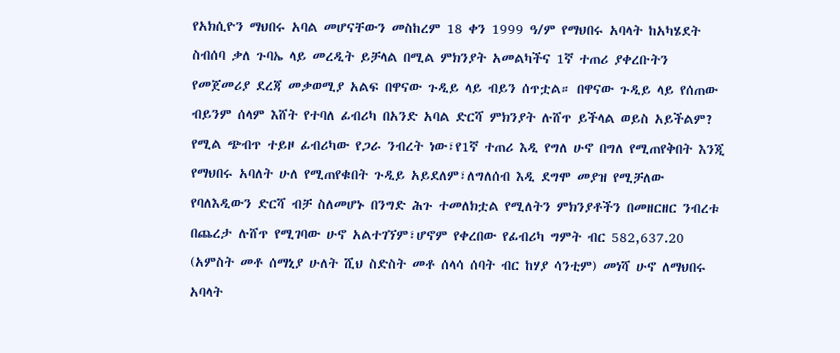የአክሲዮን ማህበሩ አባል መሆናቸውን መስከረም 18 ቀን 1999 ዓ/ም የማህበሩ አባላት ከአካሄደት ስብሰባ ቃለ ጉባኤ ላይ መረዲት ይቻላል በሚል ምክንያት አመልካችና 1ኛ ተጠሪ ያቀረቡትን የመጀመሪያ ደረጃ መቃወሚያ አልፍ በዋናው ጉዲይ ላይ ብይን ሰጥቷል። በዋናው ጉዲይ ላይ የሰጠው ብይንም ሰላም እሸት የተባለ ፊብሪካ በአንድ አባል ድርሻ ምክንያት ሉሸጥ ይችላል ወይስ አይችልም? የሚል ጭብጥ ተይዞ ፊብሪካው የጋራ ንብረት ነው፣የ1ኛ ተጠሪ እዲ የግለ ሁኖ በግለ የሚጠየቅበት እንጂ የማህበሩ አባለት ሁለ የሚጠየቁበት ጉዲይ አይደለም፣ለግለሰብ እዲ ደግሞ መያዝ የሚቻለው የባለእዲውን ድርሻ ብቻ ስለመሆኑ በንግድ ሕጉ ተመለክቷል የሚለትን ምክንያቶችን በመዘርዘር ንብረቱ በጨረታ ሉሸጥ የሚገባው ሁኖ አልተገኘም፣ሆኖም የቀረበው የፊብሪካ ግምት ብር 582,637.20 (አምስት መቶ ሰማኒያ ሁለት ሺህ ስድስት መቶ ሰላሳ ሰባት ብር ከሃያ ሳንቲም) መነሻ ሁኖ ለማህበሩ አባላት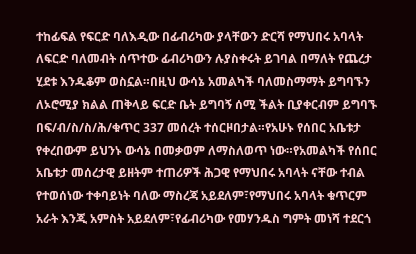ተከፊፍል የፍርድ ባለእዲው በፊብሪካው ያላቸውን ድርሻ የማህበሩ አባላት ለፍርድ ባለመብት ሰጥተው ፊብሪካውን ሉያስቀሩት ይገባል በማለት የጨረታ ሂደቱ እንዱቆም ወስኗል።በዚህ ውሳኔ አመልካች ባለመስማማት ይግባኙን ለኦሮሚያ ክልል ጠቅላይ ፍርድ ቤት ይግባኝ ሰሚ ችልት ቢያቀርብም ይግባኙ በፍ/ብ/ስ/ስ/ሕ/ቁጥር 337 መሰረት ተሰርዞበታል።የአሁኑ የሰበር አቤቱታ የቀረበውም ይህንኑ ውሳኔ በመቃወም ለማስለወጥ ነው።የአመልካች የሰበር አቤቱታ መሰረታዊ ይዘትም ተጠሪዎች ሕጋዊ የማህበሩ አባላት ናቸው ተብል የተወሰነው ተቀባይነት ባለው ማስረጃ አይደለም፣የማህበሩ አባላት ቁጥርም አራት እንጂ አምስት አይደለም፣የፊብሪካው የመሃንዱስ ግምት መነሻ ተደርጎ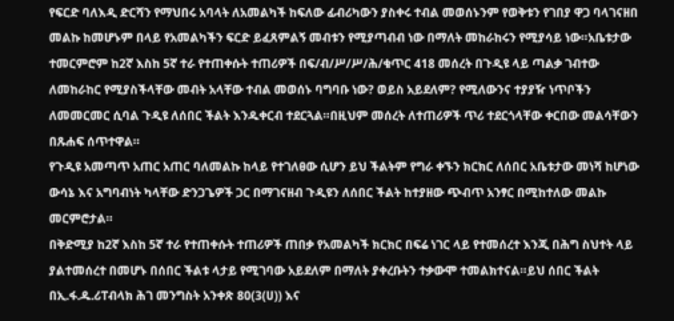የፍርድ ባለእዲ ድርሻን የማህበሩ አባላት ለአመልካች ከፍለው ፊብሪካውን ያስቀሩ ተብል መወሰኑንም የወቅቱን የገበያ ዋጋ ባላገናዘበ መልኩ ከመሆኑም በላይ የአመልካችን ፍርድ ይፈጸምልኝ መብቱን የሚያጣብብ ነው በማለት መከራከሩን የሚያሳይ ነው።አቤቱታው ተመርምሮም ከ2ኛ እስከ 5ኛ ተራ የተጠቀሱት ተጠሪዎች በፍ/ብ/ሥ/ሥ/ሕ/ቁጥር 418 መሰረት በጉዲዩ ላይ ጣልቃ ገብተው ለመከራከር የሚያስችላቸው መብት አላቸው ተብል መወሰኑ ባግባቡ ነው? ወይስ አይደለም? የሚለውንና ተያያዥ ነጥቦችን ለመመርመር ሲባል ጉዲዩ ለሰበር ችልት እንዱቀርብ ተደርጓል።በዚህም መሰረት ለተጠሪዎች ጥሪ ተደርጎላቸው ቀርበው መልሳቸውን በጹሐፍ ሰጥተዋል።
የጉዲዩ አመጣጥ አጠር አጠር ባለመልኩ ከላይ የተገለፀው ሲሆን ይህ ችልትም የግራ ቀኙን ክርክር ለሰበር አቤቱታው መነሻ ከሆነው ውሳኔ እና አግባብነት ካላቸው ድንጋጌዎች ጋር በማገናዘብ ጉዲዩን ለሰበር ችልት ከተያዘው ጭብጥ አንፃር በሚከተለው መልኩ መርምሮታል።
በቅድሚያ ከ2ኛ እስከ 5ኛ ተራ የተጠቀሱት ተጠሪዎች ጠበቃ የአመልካች ክርክር በፍሬ ነገር ላይ የተመሰረተ እንጂ በሕግ ስህተት ላይ ያልተመሰረተ በመሆኑ በሰበር ችልቱ ላታይ የሚገባው አይደለም በማለት ያቀረቡትን ተቃውሞ ተመልክተናል።ይህ ሰበር ችልት በኢ.ፋ.ዱ.ሪፐብላክ ሕገ መንግስት አንቀጽ 80(3(ሀ)) እና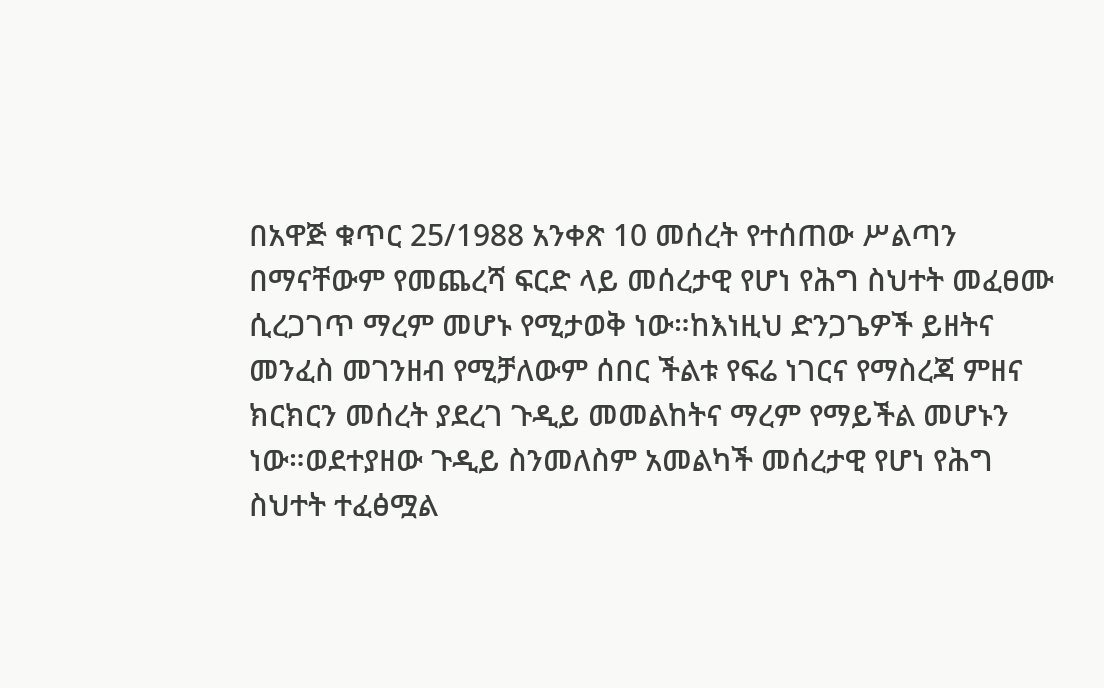በአዋጅ ቁጥር 25/1988 አንቀጽ 10 መሰረት የተሰጠው ሥልጣን በማናቸውም የመጨረሻ ፍርድ ላይ መሰረታዊ የሆነ የሕግ ስህተት መፈፀሙ ሲረጋገጥ ማረም መሆኑ የሚታወቅ ነው።ከእነዚህ ድንጋጌዎች ይዘትና መንፈስ መገንዘብ የሚቻለውም ሰበር ችልቱ የፍሬ ነገርና የማስረጃ ምዘና ክርክርን መሰረት ያደረገ ጉዲይ መመልከትና ማረም የማይችል መሆኑን ነው።ወደተያዘው ጉዲይ ስንመለስም አመልካች መሰረታዊ የሆነ የሕግ ስህተት ተፈፅሟል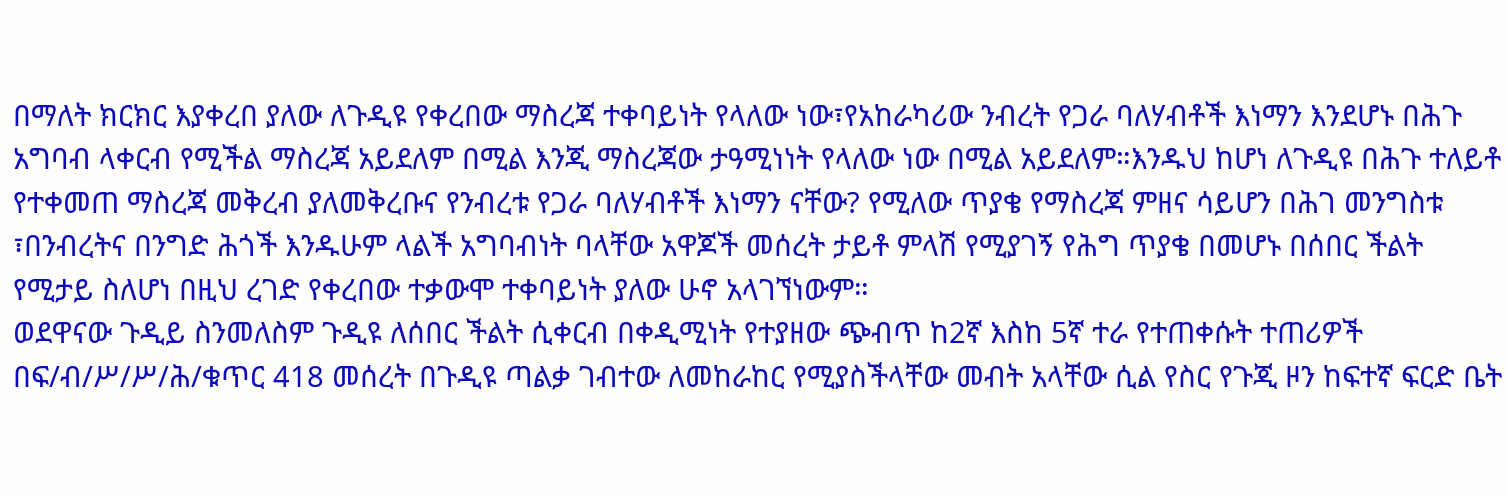በማለት ክርክር እያቀረበ ያለው ለጉዲዩ የቀረበው ማስረጃ ተቀባይነት የላለው ነው፣የአከራካሪው ንብረት የጋራ ባለሃብቶች እነማን እንደሆኑ በሕጉ አግባብ ላቀርብ የሚችል ማስረጃ አይደለም በሚል እንጂ ማስረጃው ታዓሚነነት የላለው ነው በሚል አይደለም።እንዱህ ከሆነ ለጉዲዩ በሕጉ ተለይቶ የተቀመጠ ማስረጃ መቅረብ ያለመቅረቡና የንብረቱ የጋራ ባለሃብቶች እነማን ናቸው? የሚለው ጥያቄ የማስረጃ ምዘና ሳይሆን በሕገ መንግስቱ ፣በንብረትና በንግድ ሕጎች እንዱሁም ላልች አግባብነት ባላቸው አዋጆች መሰረት ታይቶ ምላሽ የሚያገኝ የሕግ ጥያቄ በመሆኑ በሰበር ችልት የሚታይ ስለሆነ በዚህ ረገድ የቀረበው ተቃውሞ ተቀባይነት ያለው ሁኖ አላገኘነውም።
ወደዋናው ጉዲይ ስንመለስም ጉዲዩ ለሰበር ችልት ሲቀርብ በቀዲሚነት የተያዘው ጭብጥ ከ2ኛ እስከ 5ኛ ተራ የተጠቀሱት ተጠሪዎች በፍ/ብ/ሥ/ሥ/ሕ/ቁጥር 418 መሰረት በጉዲዩ ጣልቃ ገብተው ለመከራከር የሚያስችላቸው መብት አላቸው ሲል የስር የጉጂ ዞን ከፍተኛ ፍርድ ቤት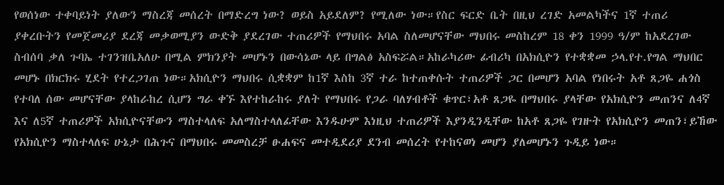የወሰነው ተቀባይነት ያለውን ማስረጃ መሰረት በማድረግ ነው? ወይስ አይደለም? የሚለው ነው።የስር ፍርድ ቤት በዚህ ረገድ አመልካችና 1ኛ ተጠሪ ያቀረቡትን የመጀመሪያ ደረጃ መቃወሚያን ውድቅ ያደረገው ተጠሪዎች የማህበሩ አባል ስለመሆናቸው ማህበሩ መስከረም 18 ቀን 1999 ዓ/ም ከአደረገው ስብሰባ ቃለ ጉባኤ ተገንዝቤአለሁ በሚል ምክንያት መሆኑን በውሳኔው ላይ በግልፅ አስፍሯል።አከራካሪው ፊብሪካ በአክሲዮን የተቋቋመ ኃላ.የተ.የግል ማህበር መሆኑ በክርክሩ ሂደት የተረጋገጠ ነው።አክሲዮን ማህበሩ ሲቋቋም ከ1ኛ እስከ 3ኛ ተራ ከተጠቀሱት ተጠሪዎች ጋር በመሆን አባል የነበሩት አቶ ጸጋዬ ሐጎስ የተባለ ሰው መሆናቸው ያላከራከረ ሲሆን ግራ ቀኙ እየተከራከሩ ያለት የማህበሩ የጋራ ባለሃብቶች ቁጥር፣አቶ ጸጋዬ በማህበሩ ያላቸው የአክሲዮን መጠንና ለ4ኛ እና ለ5ኛ ተጠሪዎች አክሲዮናቸውን ማስተላለፍ አለማስተላለፊቸው እንዱሁም እነዚህ ተጠሪዎች እያንዲንዲቸው ከአቶ ጸጋዬ የገዙት የአክሲዮን መጠን፣ይኸው የአክሲዮን ማስተላለፍ ሁኔታ በሕጉና በማህበሩ መመስረቻ ፁሐፍና መተዲደሪያ ደንብ መሰረት የተከናወነ መሆን ያለመሆኑን ጉዲይ ነው።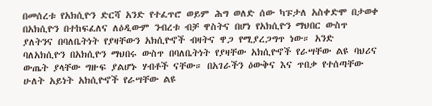በመሰረቱ የአክሲዮን ድርሻ አንድ የተፈጥሮ ወይም ሕግ ወለድ ሰው ካፑታለ አስቀድሞ በታወቀ በአክሲዮን በተከፍፈለና ለዕዲውም ንብረቱ ብቻ ዋስትና በሆነ የአክሲዮን ማህበር ውስጥ ያለትንና በባለቤትነት የያዛቸውን አክሲዮኖች ብዛትና ዋጋ የሚያረጋግጥ ነው። አንድ ባለአክሲዮን በአክሲዮን ማህበሩ ውስጥ በባለቤትነት የያዛቸው አክሲዮኖች የራሣቸው ልዩ ባህሪና ውጤት ያላቸው ግዙፍ ያልሆኑ ሃብቶች ናቸው። በአገራችን ዕውቅና እና ጥበቃ የተሰጣቸው ሁለት አይነት አክሲዮኖች የራሣቸው ልዩ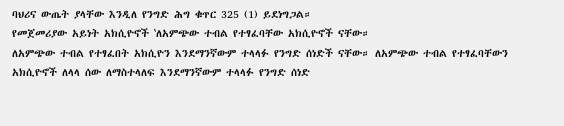ባህሪና ውጤት ያላቸው እንዲለ የንግድ ሕግ ቁጥር 325 (1) ይደነግጋል።
የመጀመሪያው አይነት አክሲዮኖች ‛ለአምጭው ተብል የተፃፈባቸው አክሲዮኖች ናቸው።
ለአምጭው ተብል የተፃፈበት አክሲዮን እንደማንኛውም ተላላፉ የንግድ ሰነድች ናቸው። ለአምጭው ተብል የተፃፈባቸውን አክሲዮኖች ለላላ ሰው ለማስተላለፍ እንደማንኛውም ተላላፉ የንግድ ሰነድ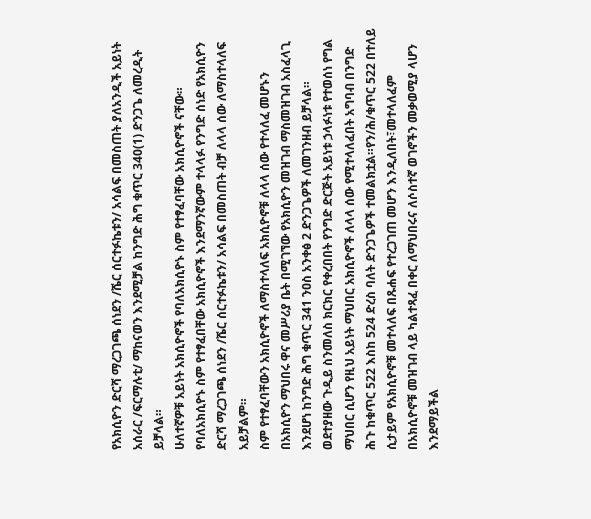የአክሲዮን ድርሻ ማረጋገጫ ሰነደን /ሼር ሰርተፉኬቱን/ አሳልፍ በመስጠት ያለአንዲች አይነት አሰራር /ፍርማሉቲ/ ማከናወን እንደሚቻል ከንግድ ሕግ ቁጥር 340(1) ድንጋጌ ለመረዲት ይቻላል።
ሁለተኛዎቹ አይነት አክሲዮኖች የባለአክሲዮኑ ስም የተፃፈባቸው አክሲዮኖች ናቸው።
የባለአክሲዮኑ ስም የተፃፈበቸው አክሲዮኖች እንደማንኛውም ተላላፉ የንግድ ሰነድ የአክሲዮን ድርሻ ማረጋገጫ ሰነደን /ሼር ሰርተፉኬቱን/ አሳልፍ በመስጠት ብቻ ለላላ ሰው ለማስተላለፍ አይቻልም።
ስም የተፃፈባቸውን አክሲዮኖች ለማስተላለፍ አክሲዮኖቹ ለላላ ሰው የተላለፈ መሆኑን በአክሲዮን ማህበሩ ዋና መሥሪያ ቤት በሚገኘው የአክሲዮን መዝገብ ማስመዝገብ አስፈላጊ እንደሆነ ከንግድ ሕግ ቁጥር 341 ንዐስ አንቀፅ 2 ድንጋጌዎች ለመገንዘብ ይቻላል።
ወደተያዘው ጉዲይ ስንመለስ ክርክር የቀረበበት የንግድ ድርጅት አይነቱ ኃላፉነቱ የተወሰነ የግል ማህበር ሲሆን የዚህ አይነት ማህበር አክሲዮኖች ለላላ ሰው የሚተላለፈበት አግባብ በንግድ ሕጉ ከቁጥር 522 እስከ 524 ድረስ ባለት ድንጋጌዎች ተመልክቷል።የን/ሕ/ቁጥር 522 በተለይ ሲታይም የአክሲዮኖቹ መተላለፍ በጹሐፍ የተረጋገጠ መሆን እንዲለበት፣መተላለፈም በአክሲዮኖቹ መዝገብ ላይ ካልተጻፈ በቀር ለማህበሩና ለሶስተኛ ወገኖችን መቃወሚያ ላሆን እንደማይችል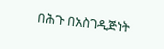በሕጉ በአስገዲጅነት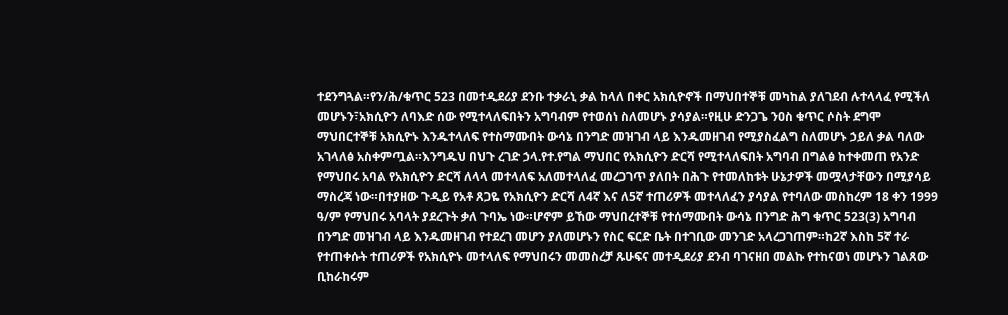ተደንግጓል።የን/ሕ/ቁጥር 523 በመተዲደሪያ ደንቡ ተቃራኒ ቃል ከላለ በቀር አክሲዮኖች በማህበተኞቹ መካከል ያለገደብ ሉተላላፈ የሚችለ መሆኑን፣አክሲዮን ለባእድ ሰው የሚተላለፍበትን አግባብም የተወሰነ ስለመሆኑ ያሳያል።የዚሁ ድንጋጌ ንዐስ ቁጥር ሶስት ደግሞ ማህበርተኞቹ አክሲዮኑ እንዱተላለፍ የተስማሙበት ውሳኔ በንግድ መዝገብ ላይ እንዱመዘገብ የሚያስፈልግ ስለመሆኑ ኃይለ ቃል ባለው አገላለፅ አስቀምጧል።እንግዱህ በህጉ ረገድ ኃላ.የተ.የግል ማህበር የአክሲዮን ድርሻ የሚተላለፍበት አግባብ በግልፅ ከተቀመጠ የአንድ የማህበሩ አባል የአክሲዮን ድርሻ ለላላ መተላለፍ አለመተላለፈ መረጋገጥ ያለበት በሕጉ የተመለከቱት ሁኔታዎች መሟላታቸውን በሚያሳይ ማስረጃ ነው።በተያዘው ጉዲይ የአቶ ጸጋዬ የአክሲዮን ድርሻ ለ4ኛ እና ለ5ኛ ተጠሪዎች መተላለፈን ያሳያል የተባለው መስከረም 18 ቀን 1999 ዓ/ም የማህበሩ አባላት ያደረጉት ቃለ ጉባኤ ነው።ሆኖም ይኸው ማህበረተኞቹ የተሰማሙበት ውሳኔ በንግድ ሕግ ቁጥር 523(3) አግባብ በንግድ መዝገብ ላይ እንዱመዘገብ የተደረገ መሆን ያለመሆኑን የስር ፍርድ ቤት በተገቢው መንገድ አላረጋገጠም።ከ2ኛ እስከ 5ኛ ተራ የተጠቀሱት ተጠሪዎች የአክሲዮኑ መተላለፍ የማህበሩን መመስረቻ ጹሁፍና መተዲደሪያ ደንብ ባገናዘበ መልኩ የተከናወነ መሆኑን ገልጸው ቢከራከሩም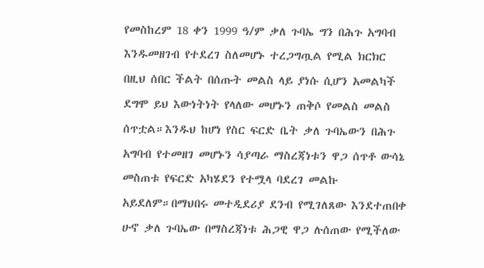የመስከረም 18 ቀን 1999 ዓ/ም ቃለ ጉባኤ ግን በሕጉ አግባብ እንዱመዘገብ የተደረገ ስለመሆኑ ተረጋግጧል የሚል ክርክር በዚህ ሰበር ችልት በሰጡት መልስ ላይ ያነሱ ሲሆን አመልካች ደግሞ ይህ እውነትነት የላለው መሆኑን ጠቅሶ የመልስ መልስ ሰጥቷል።እንዱህ ከሆነ የስር ፍርድ ቤት ቃለ ጉባኤውን በሕጉ አግባብ የተመዘገ መሆኑን ሳያጣራ ማስረጃነቱን ዋጋ ሰጥቶ ውሳኔ መስጠቱ የፍርድ አካሄደን የተሟላ ባደረገ መልኩ አይደለም።በማህበሩ መተዲደሪያ ደንብ የሚገለጸው እንደተጠበቀ ሁኖ ቃለ ጉባኤው በማስረጃነቱ ሕጋዊ ዋጋ ሉሰጠው የሚችለው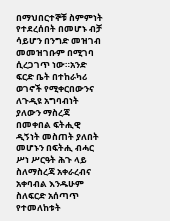በማህበርተኞቹ ስምምነት የተደረሰበት በመሆኑ ብቻ ሳይሆን በንግድ መዝገብ መመዝገቡም በሚገባ ሲረጋገጥ ነው።አንድ ፍርድ ቤት በተከራካሪ ወገኖች የሚቀርበውንና ለጉዲዩ አግባብነት ያለውን ማስረጃ በመቀበል ፍትሒዊ ዲኝነት መስጠት ያለበት መሆኑን በፍትሒ ብሓር ሥነ ሥርዓት ሕጉ ላይ ስለማስረጃ አቀራረብና አቀባብል እንዱሁም ስለፍርድ አሰጣጥ የተመለከቱት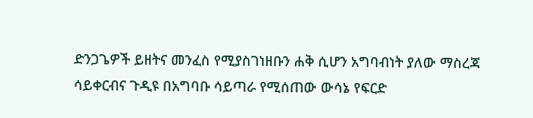ድንጋጌዎች ይዘትና መንፈስ የሚያስገነዘቡን ሐቅ ሲሆን አግባብነት ያለው ማስረጃ ሳይቀርብና ጉዲዩ በአግባቡ ሳይጣራ የሚሰጠው ውሳኔ የፍርድ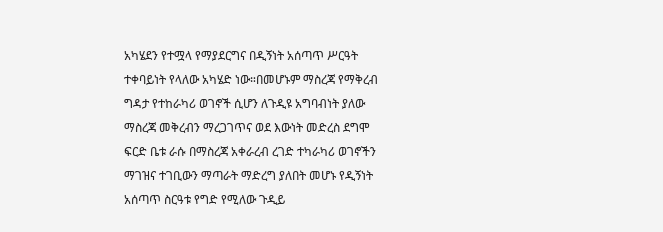አካሄደን የተሟላ የማያደርግና በዲኝነት አሰጣጥ ሥርዓት ተቀባይነት የላለው አካሄድ ነው።በመሆኑም ማስረጃ የማቅረብ ግዳታ የተከራካሪ ወገኖች ሲሆን ለጉዲዩ አግባብነት ያለው ማስረጃ መቅረብን ማረጋገጥና ወደ እውነት መድረስ ደግሞ ፍርድ ቤቱ ራሱ በማስረጃ አቀራረብ ረገድ ተካራካሪ ወገኖችን ማገዝና ተገቢውን ማጣራት ማድረግ ያለበት መሆኑ የዲኝነት አሰጣጥ ስርዓቱ የግድ የሚለው ጉዲይ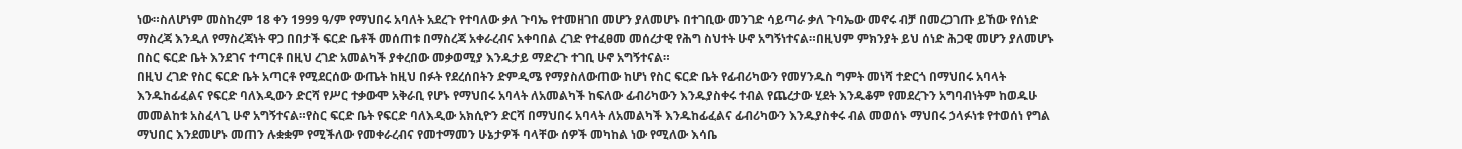ነው።ስለሆነም መስከረም 18 ቀን 1999 ዓ/ም የማህበሩ አባለት አደረጉ የተባለው ቃለ ጉባኤ የተመዘገበ መሆን ያለመሆኑ በተገቢው መንገድ ሳይጣራ ቃለ ጉባኤው መኖሩ ብቻ በመረጋገጡ ይኸው የሰነድ ማስረጃ እንዲለ የማስረጃነት ዋጋ በበታች ፍርድ ቤቶች መሰጠቱ በማስረጃ አቀራረብና አቀባበል ረገድ የተፈፀመ መሰረታዊ የሕግ ስህተት ሁኖ አግኝነተናል።በዚህም ምክንያት ይህ ሰነድ ሕጋዊ መሆን ያለመሆኑ በስር ፍርድ ቤት እንደገና ተጣርቶ በዚህ ረገድ አመልካች ያቀረበው መቃወሚያ እንዱታይ ማድረጉ ተገቢ ሁኖ አግኝተናል።
በዚህ ረገድ የስር ፍርድ ቤት አጣርቶ የሚደርሰው ውጤት ከዚህ በፉት የደረሰበትን ድምዲሜ የማያስለውጠው ከሆነ የስር ፍርድ ቤት የፊብሪካውን የመሃንዱስ ግምት መነሻ ተድርጎ በማህበሩ አባላት እንዱከፊፈልና የፍርድ ባለእዲውን ድርሻ የሥር ተቃውሞ አቅራቢ የሆኑ የማህበሩ አባላት ለአመልካች ከፍለው ፊብሪካውን እንዱያስቀሩ ተብል የጨረታው ሂደት እንዱቆም የመደረጉን አግባብነትም ከወዱሁ መመልከቱ አስፈላጊ ሁኖ አግኝተናል።የስር ፍርድ ቤት የፍርድ ባለእዲው አክሲዮን ድርሻ በማህበሩ አባላት ለአመልካች እንዱከፊፈልና ፊብሪካውን እንዱያስቀሩ ብል መወሰኑ ማህበሩ ኃላፉነቱ የተወሰነ የግል ማህበር እንደመሆኑ መጠን ሉቋቋም የሚችለው የመቀራረብና የመተማመን ሁኔታዎች ባላቸው ሰዎች መካከል ነው የሚለው እሳቤ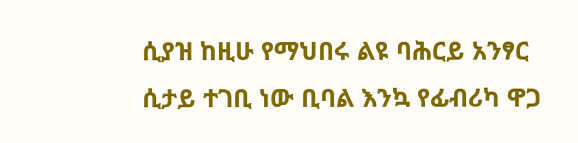ሲያዝ ከዚሁ የማህበሩ ልዩ ባሕርይ አንፃር ሲታይ ተገቢ ነው ቢባል እንኳ የፊብሪካ ዋጋ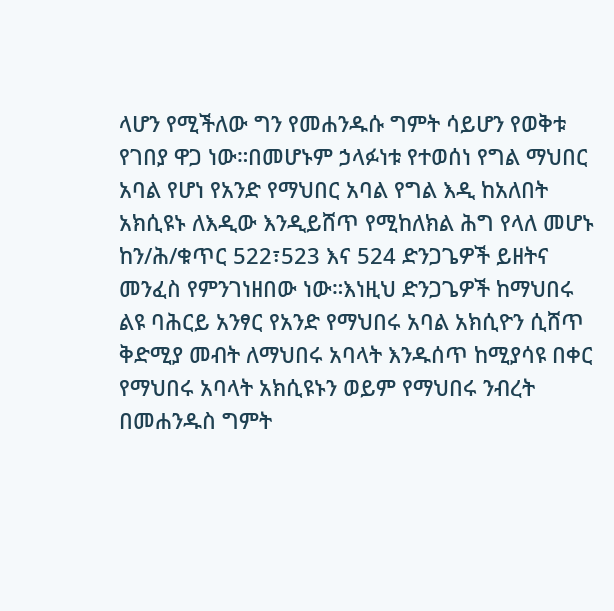ላሆን የሚችለው ግን የመሐንዱሱ ግምት ሳይሆን የወቅቱ የገበያ ዋጋ ነው።በመሆኑም ኃላፉነቱ የተወሰነ የግል ማህበር አባል የሆነ የአንድ የማህበር አባል የግል እዲ ከአለበት አክሲዩኑ ለእዲው እንዲይሸጥ የሚከለክል ሕግ የላለ መሆኑ ከን/ሕ/ቁጥር 522፣523 እና 524 ድንጋጌዎች ይዘትና መንፈስ የምንገነዘበው ነው።እነዚህ ድንጋጌዎች ከማህበሩ ልዩ ባሕርይ አንፃር የአንድ የማህበሩ አባል አክሲዮን ሲሸጥ ቅድሚያ መብት ለማህበሩ አባላት እንዱሰጥ ከሚያሳዩ በቀር የማህበሩ አባላት አክሲዩኑን ወይም የማህበሩ ንብረት በመሐንዱስ ግምት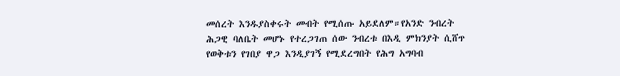መሰረት እንዱያስቀሩት መብት የሚሰጡ አይደለም።የአንድ ንብረት ሕጋዊ ባለቤት መሆኑ የተረጋገጠ ሰው ንብረቱ በእዲ ምክንያት ሲሸጥ የወቅቱን የገበያ ዋጋ እንዲያገኝ የሚደረግበት የሕግ አግባብ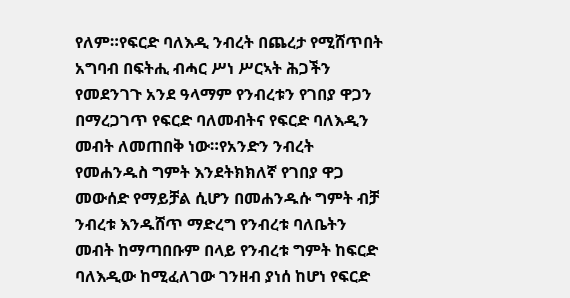የለም።የፍርድ ባለእዲ ንብረት በጨረታ የሚሸጥበት አግባብ በፍትሒ ብሓር ሥነ ሥርኣት ሕጋችን የመደንገጉ አንደ ዓላማም የንብረቱን የገበያ ዋጋን በማረጋገጥ የፍርድ ባለመብትና የፍርድ ባለእዲን መብት ለመጠበቅ ነው።የአንድን ንብረት የመሐንዱስ ግምት እንደትክክለኛ የገበያ ዋጋ መውሰድ የማይቻል ሲሆን በመሐንዱሱ ግምት ብቻ ንብረቱ እንዱሸጥ ማድረግ የንብረቱ ባለቤትን መብት ከማጣበቡም በላይ የንብረቱ ግምት ከፍርድ ባለእዲው ከሚፈለገው ገንዘብ ያነሰ ከሆነ የፍርድ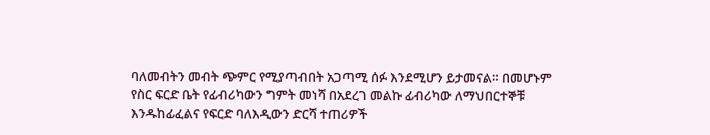ባለመብትን መብት ጭምር የሚያጣብበት አጋጣሚ ሰፉ እንደሚሆን ይታመናል። በመሆኑም የስር ፍርድ ቤት የፊብሪካውን ግምት መነሻ በአደረገ መልኩ ፊብሪካው ለማህበርተኞቹ እንዱከፊፈልና የፍርድ ባለእዲውን ድርሻ ተጠሪዎች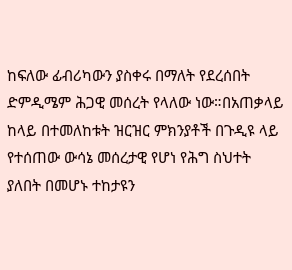ከፍለው ፊብሪካውን ያስቀሩ በማለት የደረሰበት ድምዲሜም ሕጋዊ መሰረት የላለው ነው።በአጠቃላይ ከላይ በተመለከቱት ዝርዝር ምክንያቶች በጉዲዩ ላይ የተሰጠው ውሳኔ መሰረታዊ የሆነ የሕግ ስህተት ያለበት በመሆኑ ተከታዩን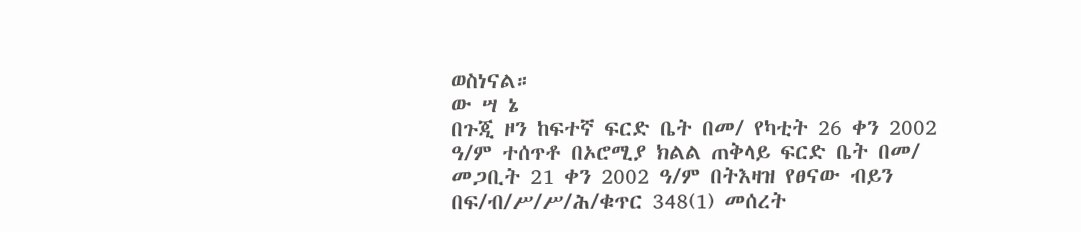ወስነናል።
ው ሣ ኔ
በጉጂ ዞን ከፍተኛ ፍርድ ቤት በመ/ የካቲት 26 ቀን 2002 ዓ/ም ተሰጥቶ በኦሮሚያ ክልል ጠቅላይ ፍርድ ቤት በመ/ መጋቢት 21 ቀን 2002 ዓ/ም በትእዛዝ የፀናው ብይን በፍ/ብ/ሥ/ሥ/ሕ/ቁጥር 348(1) መሰረት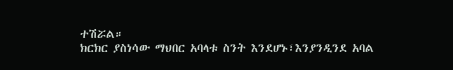ተሽሯል።
ክርክር ያስነሳው ማህበር አባላቱ ስንት እንደሆኑ፣እንያንዲንደ አባል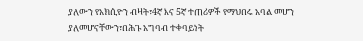ያለውን የአክሲዮን ብዛት፣4ኛ እና 5ኛ ተጠሪዎች የማህበሩ አባል መሆን ያለመሆናቸውን፣በሕጉ አግባብ ተቀባይነት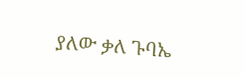ያለው ቃለ ጉባኤ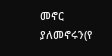መኖር ያለመኖሩን(የ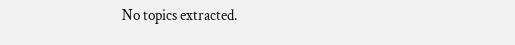No topics extracted.